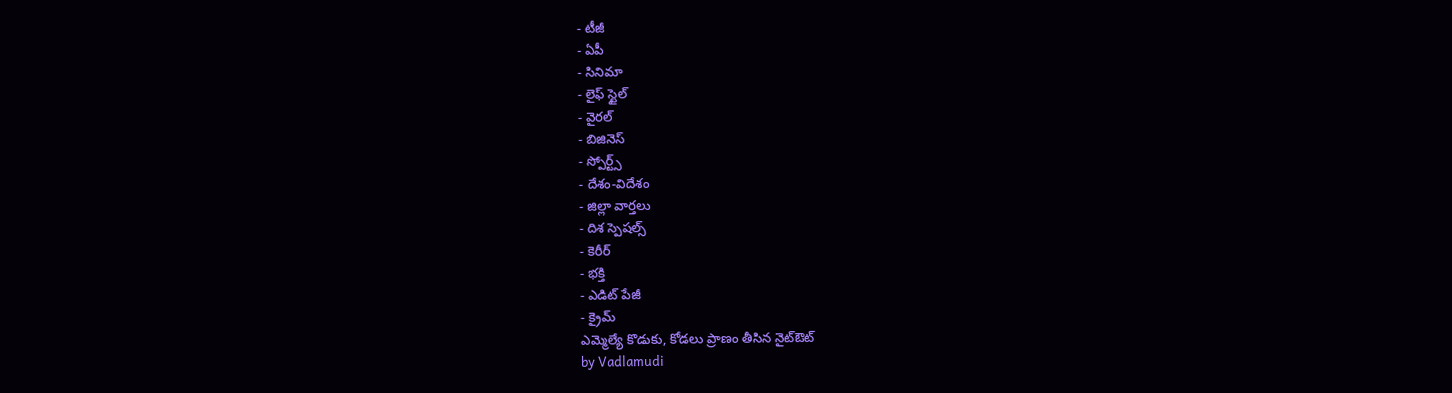- టీజీ
- ఏపీ
- సినిమా
- లైఫ్ స్టైల్
- వైరల్
- బిజినెస్
- స్పోర్ట్స్
- దేశం-విదేశం
- జిల్లా వార్తలు
- దిశ స్పెషల్స్
- కెరీర్
- భక్తి
- ఎడిట్ పేజీ
- క్రైమ్
ఎమ్మెల్యే కొడుకు, కోడలు ప్రాణం తీసిన నైట్ఔట్
by Vadlamudi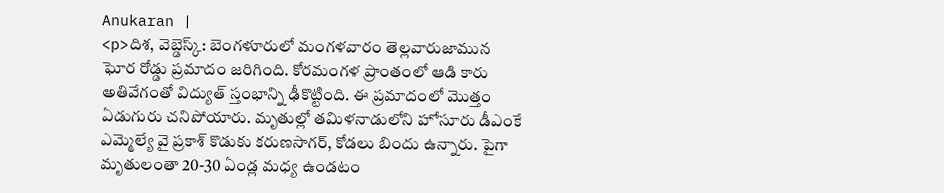Anukaran |
<p>దిశ, వెబ్డెస్క్: బెంగళూరులో మంగళవారం తెల్లవారుజామున ఘోర రోడ్డు ప్రమాదం జరిగింది. కోరమంగళ ప్రాంతంలో ఆడి కారు అతివేగంతో విద్యుత్ స్తంభాన్ని ఢీకొట్టింది. ఈ ప్రమాదంలో మొత్తం ఏడుగురు చనిపోయారు. మృతుల్లో తమిళనాడులోని హోసూరు డీఎంకే ఎమ్మెల్యే వై ప్రకాశ్ కొడుకు కరుణసాగర్, కోడలు బిందు ఉన్నారు. పైగా మృతులంతా 20-30 ఏండ్ల మధ్య ఉండటం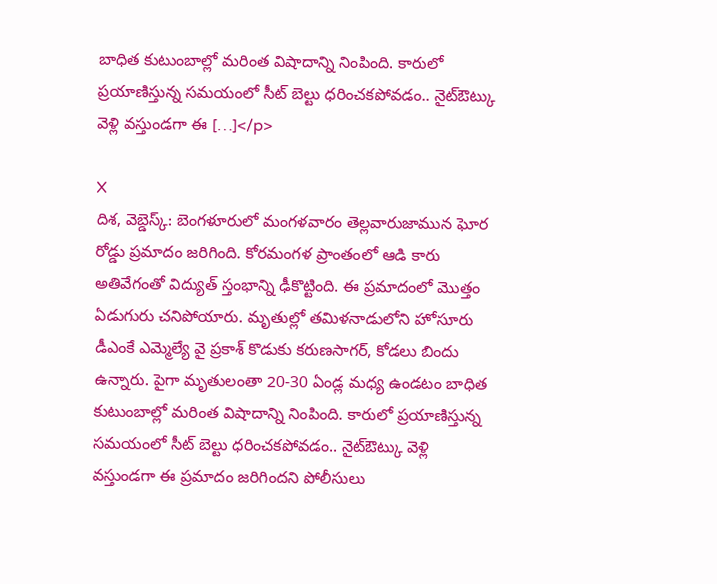బాధిత కుటుంబాల్లో మరింత విషాదాన్ని నింపింది. కారులో ప్రయాణిస్తున్న సమయంలో సీట్ బెల్టు ధరించకపోవడం.. నైట్ఔట్కు వెళ్లి వస్తుండగా ఈ […]</p>

X
దిశ, వెబ్డెస్క్: బెంగళూరులో మంగళవారం తెల్లవారుజామున ఘోర రోడ్డు ప్రమాదం జరిగింది. కోరమంగళ ప్రాంతంలో ఆడి కారు అతివేగంతో విద్యుత్ స్తంభాన్ని ఢీకొట్టింది. ఈ ప్రమాదంలో మొత్తం ఏడుగురు చనిపోయారు. మృతుల్లో తమిళనాడులోని హోసూరు డీఎంకే ఎమ్మెల్యే వై ప్రకాశ్ కొడుకు కరుణసాగర్, కోడలు బిందు ఉన్నారు. పైగా మృతులంతా 20-30 ఏండ్ల మధ్య ఉండటం బాధిత కుటుంబాల్లో మరింత విషాదాన్ని నింపింది. కారులో ప్రయాణిస్తున్న సమయంలో సీట్ బెల్టు ధరించకపోవడం.. నైట్ఔట్కు వెళ్లి వస్తుండగా ఈ ప్రమాదం జరిగిందని పోలీసులు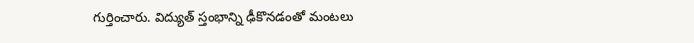గుర్తించారు. విద్యుత్ స్తంభాన్ని ఢీకొనడంతో మంటలు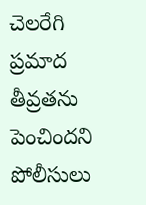చెలరేగి ప్రమాద తీవ్రతను పెంచిందని పోలీసులు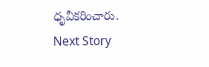ధృవీకరించారు.
Next Story